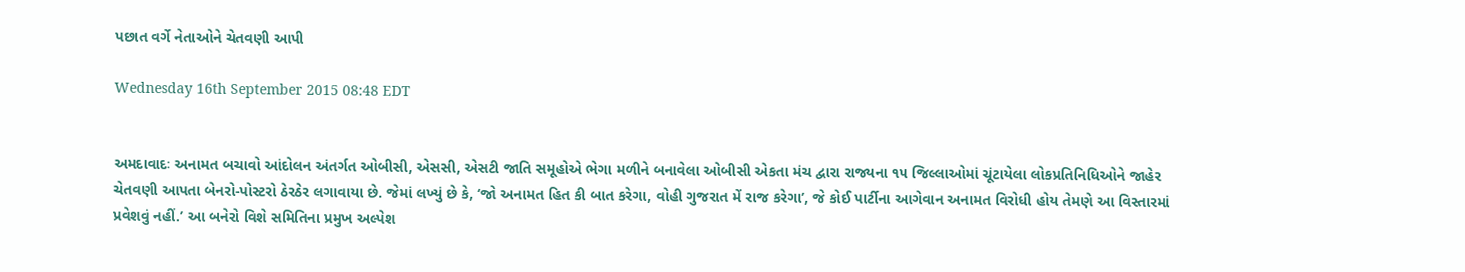પછાત વર્ગે નેતાઓને ચેતવણી આપી

Wednesday 16th September 2015 08:48 EDT


અમદાવાદઃ અનામત બચાવો આંદોલન અંતર્ગત ઓબીસી, એસસી, એસટી જાતિ સમૂહોએ ભેગા મળીને બનાવેલા ઓબીસી એકતા મંચ દ્વારા રાજ્યના ૧૫ જિલ્લાઓમાં ચૂંટાયેલા લોકપ્રતિનિધિઓને જાહેર ચેતવણી આપતા બેનરો-પોસ્ટરો ઠેરઠેર લગાવાયા છે. જેમાં લખ્યું છે કે, ‘જો અનામત હિત કી બાત કરેગા, વોહી ગુજરાત મેં રાજ કરેગા’, જે કોઈ પાર્ટીના આગેવાન અનામત વિરોધી હોય તેમણે આ વિસ્તારમાં પ્રવેશવું નહીં.’ આ બનેરો વિશે સમિતિના પ્રમુખ અલ્પેશ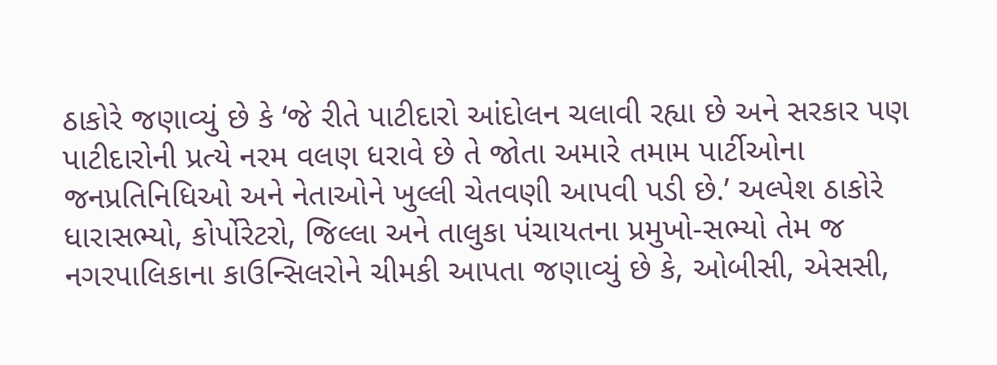ઠાકોરે જણાવ્યું છે કે ‘જે રીતે પાટીદારો આંદોલન ચલાવી રહ્યા છે અને સરકાર પણ પાટીદારોની પ્રત્યે નરમ વલણ ધરાવે છે તે જોતા અમારે તમામ પાર્ટીઓના જનપ્રતિનિધિઓ અને નેતાઓને ખુલ્લી ચેતવણી આપવી પડી છે.’ અલ્પેશ ઠાકોરે ધારાસભ્યો, કોર્પોરેટરો, જિલ્લા અને તાલુકા પંચાયતના પ્રમુખો-સભ્યો તેમ જ નગરપાલિકાના કાઉન્સિલરોને ચીમકી આપતા જણાવ્યું છે કે, ઓબીસી, એસસી,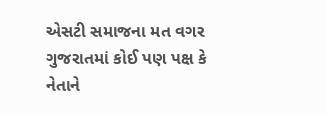એસટી સમાજના મત વગર ગુજરાતમાં કોઈ પણ પક્ષ કે નેતાને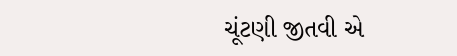ચૂંટણી જીતવી એ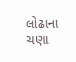લોઢાના ચણા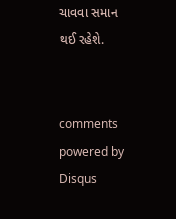ચાવવા સમાન થઈ રહેશે.


comments powered by Disqus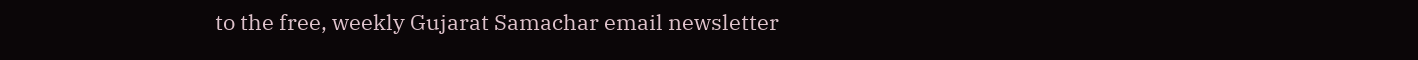to the free, weekly Gujarat Samachar email newsletter